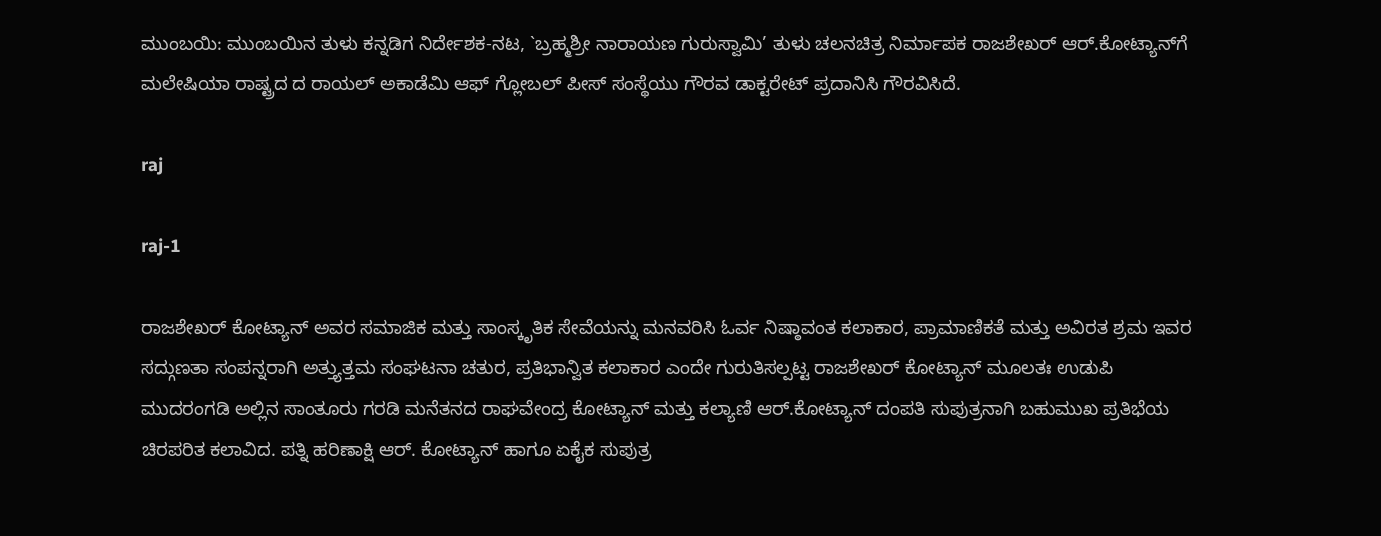ಮುಂಬಯಿ: ಮುಂಬಯಿನ ತುಳು ಕನ್ನಡಿಗ ನಿರ್ದೇಶಕ-ನಟ, `ಬ್ರಹ್ಮಶ್ರೀ ನಾರಾಯಣ ಗುರುಸ್ವಾಮಿ’ ತುಳು ಚಲನಚಿತ್ರ ನಿರ್ಮಾಪಕ ರಾಜಶೇಖರ್ ಆರ್.ಕೋಟ್ಯಾನ್‍ಗೆ ಮಲೇಷಿಯಾ ರಾಷ್ಟ್ರದ ದ ರಾಯಲ್ ಅಕಾಡೆಮಿ ಆಫ್ ಗ್ಲೋಬಲ್ ಪೀಸ್ ಸಂಸ್ಥೆಯು ಗೌರವ ಡಾಕ್ಟರೇಟ್ ಪ್ರದಾನಿಸಿ ಗೌರವಿಸಿದೆ.

raj

raj-1

ರಾಜಶೇಖರ್ ಕೋಟ್ಯಾನ್ ಅವರ ಸಮಾಜಿಕ ಮತ್ತು ಸಾಂಸ್ಕೃತಿಕ ಸೇವೆಯನ್ನು ಮನವರಿಸಿ ಓರ್ವ ನಿಷ್ಠಾವಂತ ಕಲಾಕಾರ, ಪ್ರಾಮಾಣಿಕತೆ ಮತ್ತು ಅವಿರತ ಶ್ರಮ ಇವರ ಸದ್ಗುಣತಾ ಸಂಪನ್ನರಾಗಿ ಅತ್ತ್ಯುತ್ತಮ ಸಂಘಟನಾ ಚತುರ, ಪ್ರತಿಭಾನ್ವಿತ ಕಲಾಕಾರ ಎಂದೇ ಗುರುತಿಸಲ್ಪಟ್ಟ ರಾಜಶೇಖರ್ ಕೋಟ್ಯಾನ್ ಮೂಲತಃ ಉಡುಪಿ ಮುದರಂಗಡಿ ಅಲ್ಲಿನ ಸಾಂತೂರು ಗರಡಿ ಮನೆತನದ ರಾಘವೇಂದ್ರ ಕೋಟ್ಯಾನ್ ಮತ್ತು ಕಲ್ಯಾಣಿ ಆರ್.ಕೋಟ್ಯಾನ್ ದಂಪತಿ ಸುಪುತ್ರನಾಗಿ ಬಹುಮುಖ ಪ್ರತಿಭೆಯ ಚಿರಪರಿತ ಕಲಾವಿದ. ಪತ್ನಿ ಹರಿಣಾಕ್ಷಿ ಆರ್. ಕೋಟ್ಯಾನ್ ಹಾಗೂ ಏಕೈಕ ಸುಪುತ್ರ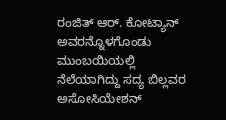ರಂಜಿತ್ ಆರ್. ಕೋಟ್ಯಾನ್ ಅವರನ್ನೊಳಗೊಂಡು ಮುಂಬಯಿಯಲ್ಲಿ ನೆಲೆಯಾಗಿದ್ದು ಸದ್ಯ ಬಿಲ್ಲವರ ಅಸೋಸಿಯೇಶನ್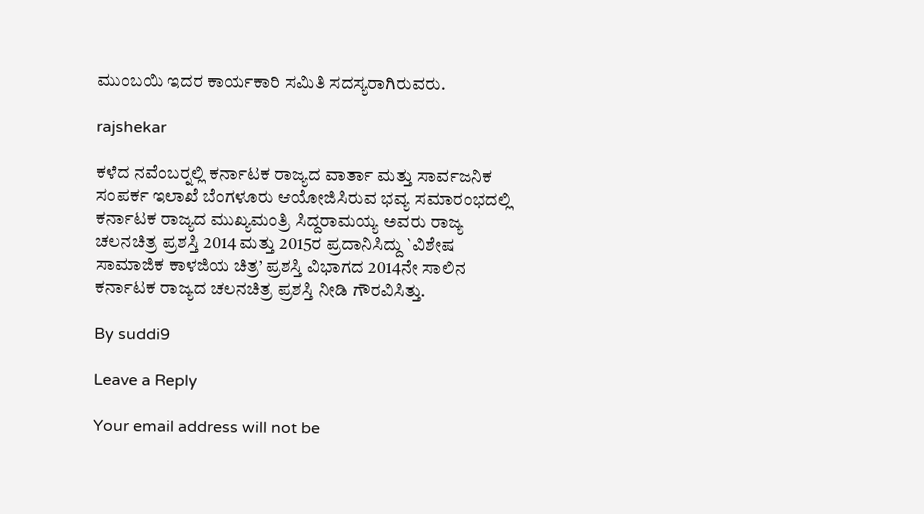ಮುಂಬಯಿ ಇದರ ಕಾರ್ಯಕಾರಿ ಸಮಿತಿ ಸದಸ್ಯರಾಗಿರುವರು.

rajshekar

ಕಳೆದ ನವೆಂಬರ್‍ನಲ್ಲಿ ಕರ್ನಾಟಕ ರಾಜ್ಯದ ವಾರ್ತಾ ಮತ್ತು ಸಾರ್ವಜನಿಕ ಸಂಪರ್ಕ ಇಲಾಖೆ ಬೆಂಗಳೂರು ಆಯೋಜಿಸಿರುವ ಭವ್ಯ ಸಮಾರಂಭದಲ್ಲಿ ಕರ್ನಾಟಕ ರಾಜ್ಯದ ಮುಖ್ಯಮಂತ್ರಿ ಸಿದ್ದರಾಮಯ್ಯ ಅವರು ರಾಜ್ಯ ಚಲನಚಿತ್ರ ಪ್ರಶಸ್ತಿ 2014 ಮತ್ತು 2015ರ ಪ್ರದಾನಿಸಿದ್ದು `ವಿಶೇಷ ಸಾಮಾಜಿಕ ಕಾಳಜಿಯ ಚಿತ್ರ’ ಪ್ರಶಸ್ತಿ ವಿಭಾಗದ 2014ನೇ ಸಾಲಿನ ಕರ್ನಾಟಕ ರಾಜ್ಯದ ಚಲನಚಿತ್ರ ಪ್ರಶಸ್ತಿ ನೀಡಿ ಗೌರವಿಸಿತ್ತು.

By suddi9

Leave a Reply

Your email address will not be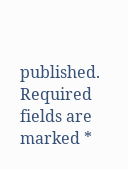published. Required fields are marked *